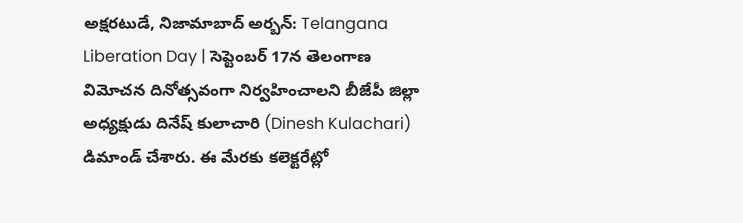అక్షరటుడే, నిజామాబాద్ అర్బన్: Telangana Liberation Day | సెప్టెంబర్ 17న తెలంగాణ విమోచన దినోత్సవంగా నిర్వహించాలని బీజేపీ జిల్లా అధ్యక్షుడు దినేష్ కులాచారి (Dinesh Kulachari) డిమాండ్ చేశారు. ఈ మేరకు కలెక్టరేట్లో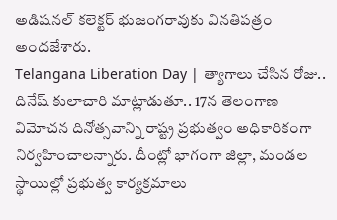అడిషనల్ కలెక్టర్ భుజంగరావుకు వినతిపత్రం అందజేశారు.
Telangana Liberation Day | త్యాగాలు చేసిన రోజు..
దినేష్ కులాచారి మాట్లాడుతూ.. 17న తెలంగాణ విమోచన దినోత్సవాన్ని రాష్ట్ర ప్రభుత్వం అధికారికంగా నిర్వహించాలన్నారు. దీంట్లో భాగంగా జిల్లా, మండల స్థాయిల్లో ప్రభుత్వ కార్యక్రమాలు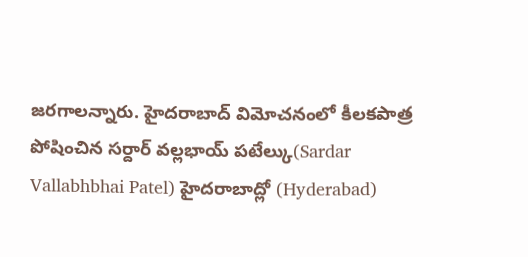జరగాలన్నారు. హైదరాబాద్ విమోచనంలో కీలకపాత్ర పోషించిన సర్దార్ వల్లభాయ్ పటేల్కు(Sardar Vallabhbhai Patel) హైదరాబాద్లో (Hyderabad)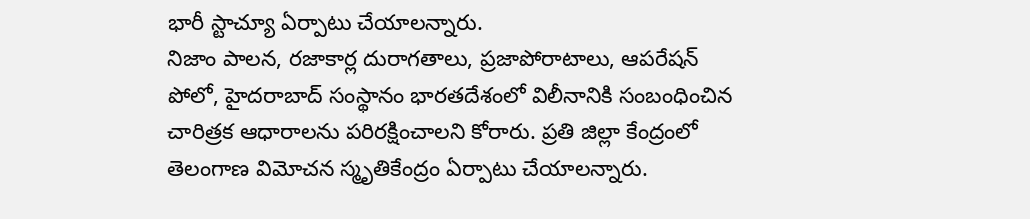భారీ స్టాచ్యూ ఏర్పాటు చేయాలన్నారు.
నిజాం పాలన, రజాకార్ల దురాగతాలు, ప్రజాపోరాటాలు, ఆపరేషన్ పోలో, హైదరాబాద్ సంస్థానం భారతదేశంలో విలీనానికి సంబంధించిన చారిత్రక ఆధారాలను పరిరక్షించాలని కోరారు. ప్రతి జిల్లా కేంద్రంలో తెలంగాణ విమోచన స్మృతికేంద్రం ఏర్పాటు చేయాలన్నారు.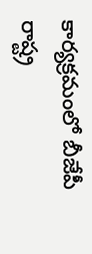కార్యక్రమంలో బీజేపీ రాష్ట్ర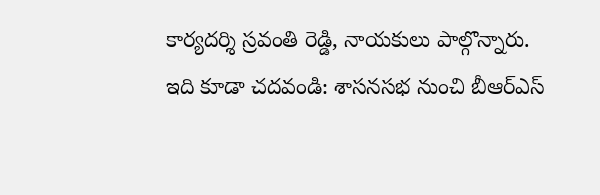కార్యదర్శి స్రవంతి రెడ్డి, నాయకులు పాల్గొన్నారు.
ఇది కూడా చదవండి: శాసనసభ నుంచి బీఆర్ఎస్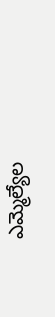ఎమ్మెల్యేల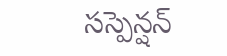సస్పెన్షన్